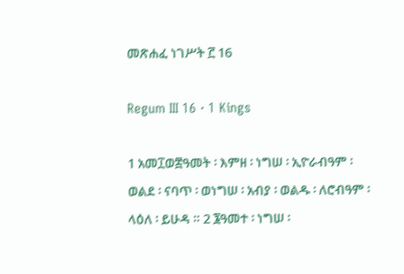መጽሐፈ ነገሥት ፫ 16

Regum III 16 · 1 Kings

1 አመ፲ወ፰ዓመት ፡ እምዘ ፡ ነግሠ ፡ ኢዮራብዓም ፡ ወልደ ፡ ናባጥ ፡ ወነግሠ ፡ አብያ ፡ ወልዱ ፡ ለሮብዓም ፡ ላዕለ ፡ ይሁዳ ። 2 ፮ዓመተ ፡ ነግሠ ፡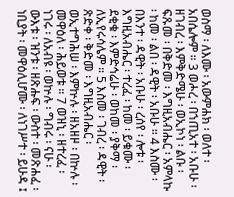ወስማ ፡ ለእሙ ፡ አውምሐክ ፡ ወለተ ፡ አበሴሎም ። 3 ወሖረ ፡ በኀጢአተ ፡ አቡሁ ፡ ዘገብረ ፡ እምቅድሜሁ ፡ ወኢኮነ ፡ ልቡ ፡ ፍጹመ ፡ በቅድመ ፡ እግዚአብሔር ፡ አምላኩ ፡ ከመ ፡ ልበ ፡ ዳዊት ፡ አቡሁ ። 4 እስሙ ፡ በእንተ ፡ ዳዊት ፡ አቡሁ ፡ ረሰየ ፡ ሎቱ ፡ እግዚአብሔር ፡ ተረፈ ፡ ከመ ፡ ይቁሙ ፡ ደቂቁ ፡ እምድኅሬሁ ፡ ወከመ ፡ ያቅማ ፡ ለኢየሩሳሌም ። 5 እስመ ፡ ገብረ ፡ ዳዊት ፡ ጽድቀ ፡ ቅድመ ፡ እግዚአብሔር ፡ ወኢተግሕሠ ፡ እምኵሉ ፡ ዘአዘዞ ፡ በኵሉ ፡ መዋዕለ ፡ ሕይወቱ ። 7 ወዝኒ ፡ ዘተረፈ ፡ ነገሩ ፡ ለአብዩ ፡ ወኵሉ ፡ ግብሩ ፡ ናሁ ፡ ውእቱ ፡ ዝንቱ ፡ ዘጽሑፍ ፡ ውስተ ፡ መጽሐፈ ፡ ነቢያት ፡ መዋዕሊሆሙ ፡ ለነገሥተ ፡ ይሁዳ ፤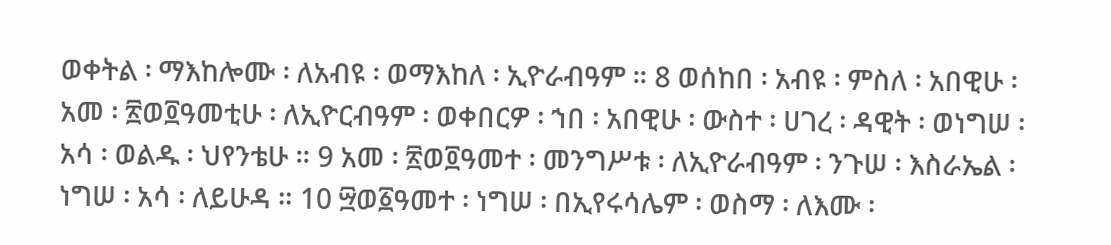ወቀትል ፡ ማእከሎሙ ፡ ለአብዩ ፡ ወማእከለ ፡ ኢዮራብዓም ። 8 ወሰከበ ፡ አብዩ ፡ ምስለ ፡ አበዊሁ ፡ አመ ፡ ፳ወ፬ዓመቲሁ ፡ ለኢዮርብዓም ፡ ወቀበርዎ ፡ ኀበ ፡ አበዊሁ ፡ ውስተ ፡ ሀገረ ፡ ዳዊት ፡ ወነግሠ ፡ አሳ ፡ ወልዱ ፡ ህየንቴሁ ። 9 አመ ፡ ፳ወ፬ዓመተ ፡ መንግሥቱ ፡ ለኢዮራብዓም ፡ ንጉሠ ፡ እስራኤል ፡ ነግሠ ፡ አሳ ፡ ለይሁዳ ። 10 ፵ወ፩ዓመተ ፡ ነግሠ ፡ በኢየሩሳሌም ፡ ወስማ ፡ ለእሙ ፡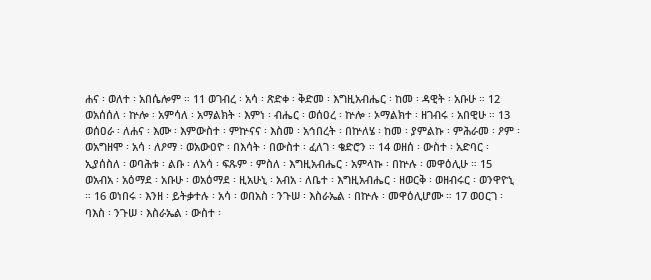ሐና ፡ ወለተ ፡ አበሴሎም ። 11 ወገብረ ፡ አሳ ፡ ጽድቀ ፡ ቅድመ ፡ እግዚአብሔር ፡ ከመ ፡ ዳዊት ፡ አቡሁ ። 12 ወአሰሰለ ፡ ኵሎ ፡ አምሳለ ፡ አማልክት ፡ እምነ ፡ ብሔር ፡ ወሰዐረ ፡ ኵሎ ፡ ኦማልክተ ፡ ዘገብሩ ፡ አበዊሁ ። 13 ወሰዐራ ፡ ለሐና ፡ እሙ ፡ እምውስተ ፡ ምኵናና ፡ እስመ ፡ አኅበረት ፡ በኵለሄ ፡ ከመ ፡ ያምልኩ ፡ ምሕራመ ፡ ዖም ፡ ወአግዘሞ ፡ አሳ ፡ ለዖማ ፡ ወአውዐዮ ፡ በእሳት ፡ በውስተ ፡ ፈለገ ፡ ቄድሮን ። 14 ወዘሰ ፡ ውስተ ፡ አድባር ፡ ኢያሰስለ ፡ ወባሕቱ ፡ ልቡ ፡ ለአሳ ፡ ፍጹም ፡ ምስለ ፡ እግዚአብሔር ፡ አምላኩ ፡ በኵሉ ፡ መዋዕሊሁ ። 15 ወአብአ ፡ አዕማደ ፡ አቡሁ ፡ ወአዕማደ ፡ ዚአሁኒ ፡ አብአ ፡ ለቤተ ፡ እግዚአብሔር ፡ ዘወርቅ ፡ ወዘብሩር ፡ ወንዋዮኒ ። 16 ወነበሩ ፡ እንዘ ፡ ይትቃተሉ ፡ አሳ ፡ ወበአስ ፡ ንጉሠ ፡ እስራኤል ፡ በኵሉ ፡ መዋዕሊሆሙ ። 17 ወዐርገ ፡ ባእስ ፡ ንጉሠ ፡ እስራኤል ፡ ውስተ ፡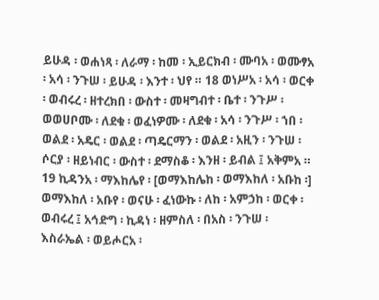ይሁዳ ፡ ወሐነጻ ፡ ለራማ ፡ ከመ ፡ ኢይርክብ ፡ ሙባአ ፡ ወሙፃአ ፡ አሳ ፡ ንጉሠ ፡ ይሁዳ ፡ እንተ ፡ ህየ ። 18 ወነሥአ ፡ አሳ ፡ ወርቀ ፡ ወብሩረ ፡ ዘተረክበ ፡ ውስተ ፡ መዛግብተ ፡ ቤተ ፡ ንጉሥ ፡ ወወሀቦሙ ፡ ለደቁ ፡ ወፈነዎሙ ፡ ለደቁ ፡ አሳ ፡ ንጉሥ ፡ ኀበ ፡ ወልደ ፡ አዴር ፡ ወልደ ፡ ጣዴርማን ፡ ወልደ ፡ አዚን ፡ ንጉሠ ፡ ሶርያ ፡ ዘይነብር ፡ ውስተ ፡ ደማስቆ ፡ እንዘ ፡ ይብል ፤ አቅምአ ። 19 ኪዳንአ ፡ ማእከሌየ ፡ [ወማእከሌከ ፡ ወማእከለ ፡ አቡከ ፡] ወማእከለ ፡ አቡየ ፡ ወናሁ ፡ ፈነውኩ ፡ ለከ ፡ አምኃከ ፡ ወርቀ ፡ ወብሩረ ፤ አኅድግ ፡ ኪዳነ ፡ ዘምስለ ፡ በአስ ፡ ንጉሠ ፡ እስራኤል ፡ ወይሖርአ ፡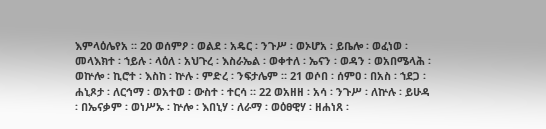እምላዕሌየአ ። 20 ወሰምዖ ፡ ወልደ ፡ አዴር ፡ ንጉሥ ፡ ወኦሆአ ፡ ይቤሎ ፡ ወፈነወ ፡ መላእክተ ፡ ኀይሉ ፡ ላዕለ ፡ አህጉረ ፡ እስራኤል ፡ ወቀተለ ፡ ኤናን ፡ ወዳን ፡ ወአበሜላሕ ፡ ወኵሎ ፡ ኪሮተ ፡ እስከ ፡ ኵሉ ፡ ምድረ ፡ ንፍታሌም ። 21 ወሶበ ፡ ሰምዐ ፡ በአስ ፡ ኀደጋ ፡ ሐኒጾታ ፡ ለርኅማ ፡ ወአተወ ፡ ውስተ ፡ ተርሳ ። 22 ወአዘዘ ፡ አሳ ፡ ንጉሥ ፡ ለኵሉ ፡ ይሁዳ ፡ በኤናቃም ፡ ወነሥኡ ፡ ኵሎ ፡ እበኒሃ ፡ ለራማ ፡ ወዕፀዊሃ ፡ ዘሐነጸ ፡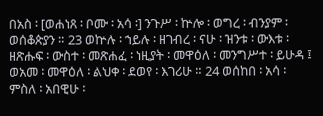በአስ ፡ [ወሐነጸ ፡ ቦሙ ፡ አሳ ፡] ንጉሥ ፡ ኵሎ ፡ ወግረ ፡ ብንያም ፡ ወሰቆጵያን ። 23 ወኵሉ ፡ ኀይሉ ፡ ዘገብረ ፡ ናሁ ፡ ዝንቱ ፡ ውእቱ ፡ ዘጽሑፍ ፡ ውስተ ፡ መጽሐፈ ፡ ነዚያት ፡ መዋዕለ ፡ መንግሥተ ፡ ይሁዳ ፤ ወአመ ፡ መዋዕለ ፡ ልህቀ ፡ ደወየ ፡ እገሪሁ ። 24 ወሰከበ ፡ አሳ ፡ ምስለ ፡ አበዊሁ ፡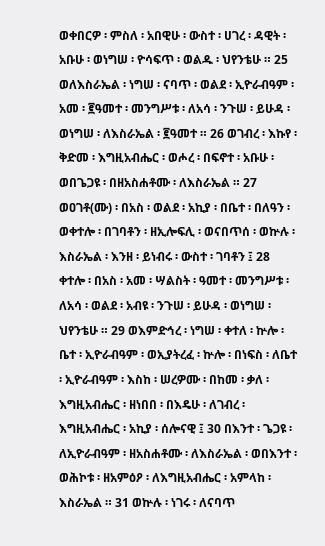ወቀበርዎ ፡ ምስለ ፡ አበዊሁ ፡ ውስተ ፡ ሀገረ ፡ ዳዊት ፡ አቡሁ ፡ ወነግሠ ፡ ዮሳፍጥ ፡ ወልዱ ፡ ህየንቴሁ ። 25 ወለእስራኤል ፡ ነግሠ ፡ ናባጥ ፡ ወልደ ፡ ኢዮራብዓም ፡ አመ ፡ ፪ዓመተ ፡ መንግሥቱ ፡ ለአሳ ፡ ንጉሠ ፡ ይሁዳ ፡ ወነግሠ ፡ ለእስራኤል ፡ ፪ዓመተ ። 26 ወገብረ ፡ እኩየ ፡ ቅድመ ፡ እግዚአብሔር ፡ ወሖረ ፡ በፍኖተ ፡ አቡሁ ፡ ወበጌጋዩ ፡ በዘአስሐቶሙ ፡ ለእስራኤል ። 27 ወዐገቶ(ሙ) ፡ በአስ ፡ ወልደ ፡ አኪያ ፡ በቤተ ፡ በለዓን ፡ ወቀተሎ ፡ በገባቶን ፡ ዘኢሎፍሊ ፡ ወናበጥሰ ፡ ወኵሉ ፡ እስራኤል ፡ እንዘ ፡ ይነብሩ ፡ ውስተ ፡ ገባቶን ፤ 28 ቀተሎ ፡ በአስ ፡ አመ ፡ ሣልስት ፡ ዓመተ ፡ መንግሥቱ ፡ ለአሳ ፡ ወልደ ፡ አብዩ ፡ ንጉሠ ፡ ይሁዳ ፡ ወነግሠ ፡ ህየንቴሁ ። 29 ወእምድኅረ ፡ ነግሠ ፡ ቀተለ ፡ ኵሎ ፡ ቤተ ፡ ኢዮራብዓም ፡ ወኢያትረፈ ፡ ኵሎ ፡ በነፍስ ፡ ለቤተ ፡ ኢዮራብዓም ፡ እስከ ፡ ሠረዎሙ ፡ በከመ ፡ ቃለ ፡ እግዚአብሔር ፡ ዘነበበ ፡ በእዴሁ ፡ ለገብረ ፡ እግዚአብሔር ፡ አኪያ ፡ ሰሎናዊ ፤ 30 በእንተ ፡ ጌጋዩ ፡ ለኢዮራብዓም ፡ ዘአስሐቶሙ ፡ ለእስራኤል ፡ ወበእንተ ፡ ወሕኮቱ ፡ ዘአምዕዖ ፡ ለእግዚአብሔር ፡ አምላከ ፡ እስራኤል ። 31 ወኵሉ ፡ ነገሩ ፡ ለናባጥ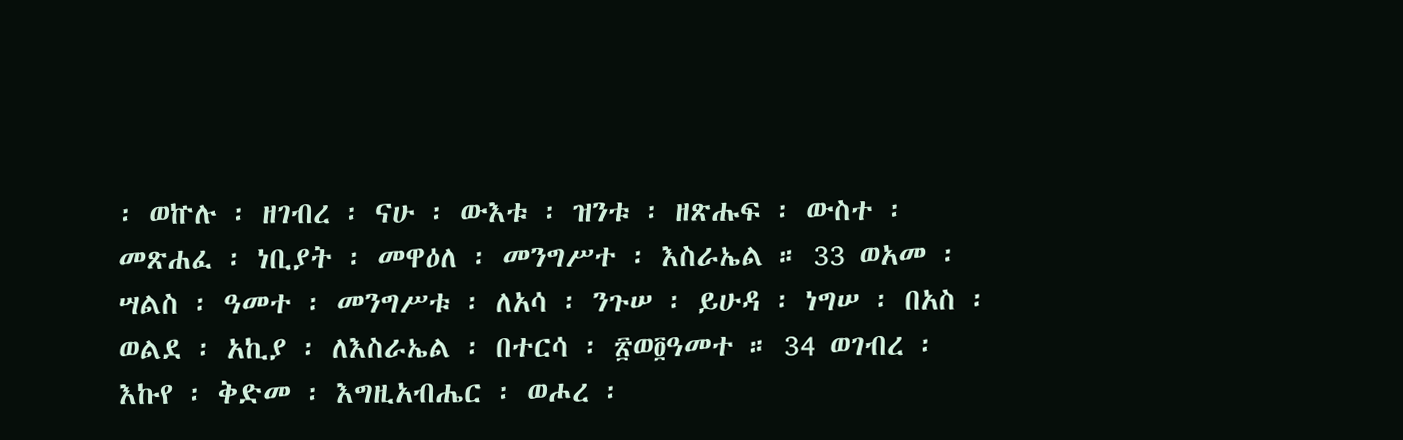፡ ወኵሉ ፡ ዘገብረ ፡ ናሁ ፡ ውእቱ ፡ ዝንቱ ፡ ዘጽሑፍ ፡ ውስተ ፡ መጽሐፈ ፡ ነቢያት ፡ መዋዕለ ፡ መንግሥተ ፡ እስራኤል ። 33 ወአመ ፡ ሣልስ ፡ ዓመተ ፡ መንግሥቱ ፡ ለአሳ ፡ ንጉሠ ፡ ይሁዳ ፡ ነግሠ ፡ በአስ ፡ ወልደ ፡ አኪያ ፡ ለእስራኤል ፡ በተርሳ ፡ ፳ወ፬ዓመተ ። 34 ወገብረ ፡ እኩየ ፡ ቅድመ ፡ እግዚአብሔር ፡ ወሖረ ፡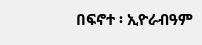በፍኖተ ፡ ኢዮራብዓም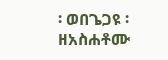፡ ወበጌጋዩ ፡ ዘአስሐቶሙ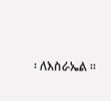፡ ለእስራኤል ።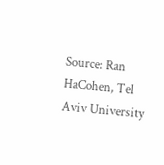Source: Ran HaCohen, Tel Aviv University